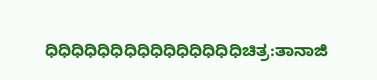ಧಿಧಿಧಿಧಿಧಿಧಿಧಿಧಿಧಿಧಿಧಿಧಿಧಿಧಿಧಿಚಿತ್ರ:ತಾನಾಜಿ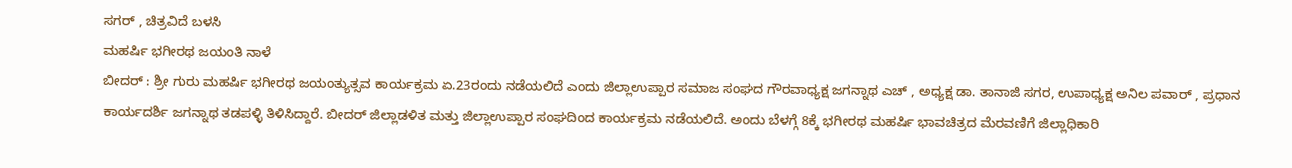ಸಗರ್ , ಚಿತ್ರವಿದೆ ಬಳಸಿ
ಮಹರ್ಷಿ ಭಗೀರಥ ಜಯಂತಿ ನಾಳೆ
ಬೀದರ್ : ಶ್ರೀ ಗುರು ಮಹರ್ಷಿ ಭಗೀರಥ ಜಯಂತ್ಯುತ್ಸವ ಕಾರ್ಯಕ್ರಮ ಏ.23ರಂದು ನಡೆಯಲಿದೆ ಎಂದು ಜಿಲ್ಲಾಉಪ್ಪಾರ ಸಮಾಜ ಸಂಘದ ಗೌರವಾಧ್ಯಕ್ಷ ಜಗನ್ನಾಥ ಎಚ್ , ಅಧ್ಯಕ್ಷ ಡಾ. ತಾನಾಜಿ ಸಗರ, ಉಪಾಧ್ಯಕ್ಷ ಅನಿಲ ಪವಾರ್ , ಪ್ರಧಾನ ಕಾರ್ಯದರ್ಶಿ ಜಗನ್ನಾಥ ತಡಪಳ್ಳಿ ತಿಳಿಸಿದ್ದಾರೆ. ಬೀದರ್ ಜಿಲ್ಲಾಡಳಿತ ಮತ್ತು ಜಿಲ್ಲಾಉಪ್ಪಾರ ಸಂಘದಿಂದ ಕಾರ್ಯಕ್ರಮ ನಡೆಯಲಿದೆ. ಅಂದು ಬೆಳಗ್ಗೆ 8ಕ್ಕೆ ಭಗೀರಥ ಮಹರ್ಷಿ ಭಾವಚಿತ್ರದ ಮೆರವಣಿಗೆ ಜಿಲ್ಲಾಧಿಕಾರಿ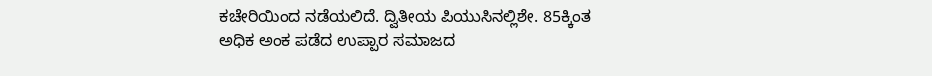ಕಚೇರಿಯಿಂದ ನಡೆಯಲಿದೆ. ದ್ವಿತೀಯ ಪಿಯುಸಿನಲ್ಲಿಶೇ. 85ಕ್ಕಿಂತ ಅಧಿಕ ಅಂಕ ಪಡೆದ ಉಪ್ಪಾರ ಸಮಾಜದ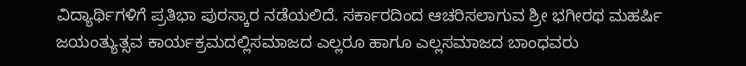ವಿದ್ಯಾರ್ಥಿಗಳಿಗೆ ಪ್ರತಿಭಾ ಪುರಸ್ಕಾರ ನಡೆಯಲಿದೆ. ಸರ್ಕಾರದಿಂದ ಆಚರಿಸಲಾಗುವ ಶ್ರೀ ಭಗೀರಥ ಮಹರ್ಷಿ ಜಯಂತ್ಯುತ್ಸವ ಕಾರ್ಯಕ್ರಮದಲ್ಲಿಸಮಾಜದ ಎಲ್ಲರೂ ಹಾಗೂ ಎಲ್ಲಸಮಾಜದ ಬಾಂಧವರು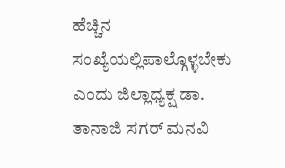ಹೆಚ್ಚಿನ ಸಂಖ್ಯೆಯಲ್ಲಿಪಾಲ್ಗೊಳ್ಳಬೇಕು ಎಂದು ಜಿಲ್ಲಾಧ್ಯಕ್ಷ ಡಾ. ತಾನಾಜಿ ಸಗರ್ ಮನವಿ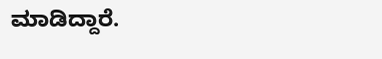ಮಾಡಿದ್ದಾರೆ.